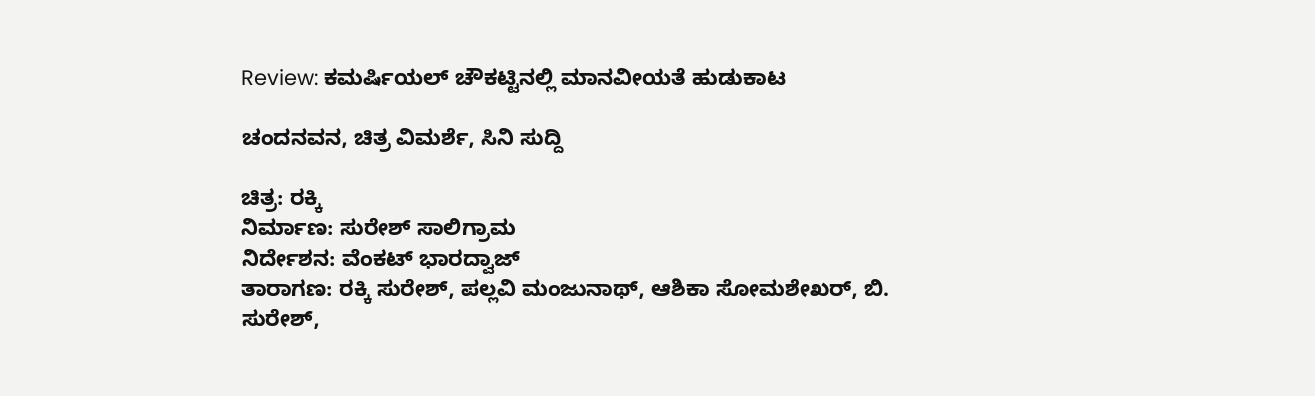Review: ಕಮರ್ಷಿಯಲ್ ಚೌಕಟ್ಟಿನಲ್ಲಿ ಮಾನವೀಯತೆ ಹುಡುಕಾಟ

ಚಂದನವನ, ಚಿತ್ರ ವಿಮರ್ಶೆ, ಸಿನಿ ಸುದ್ದಿ

ಚಿತ್ರ: ರಕ್ಕಿ
ನಿರ್ಮಾಣ: ಸುರೇಶ್‍ ಸಾಲಿಗ್ರಾಮ
ನಿರ್ದೇಶನ: ವೆಂಕಟ್ ಭಾರದ್ವಾಜ್‍
ತಾರಾಗಣ: ರಕ್ಕಿ ಸುರೇಶ್‍, ಪಲ್ಲವಿ ಮಂಜುನಾಥ್‍, ಆಶಿಕಾ ಸೋಮಶೇಖರ್, ಬಿ. ಸುರೇಶ್,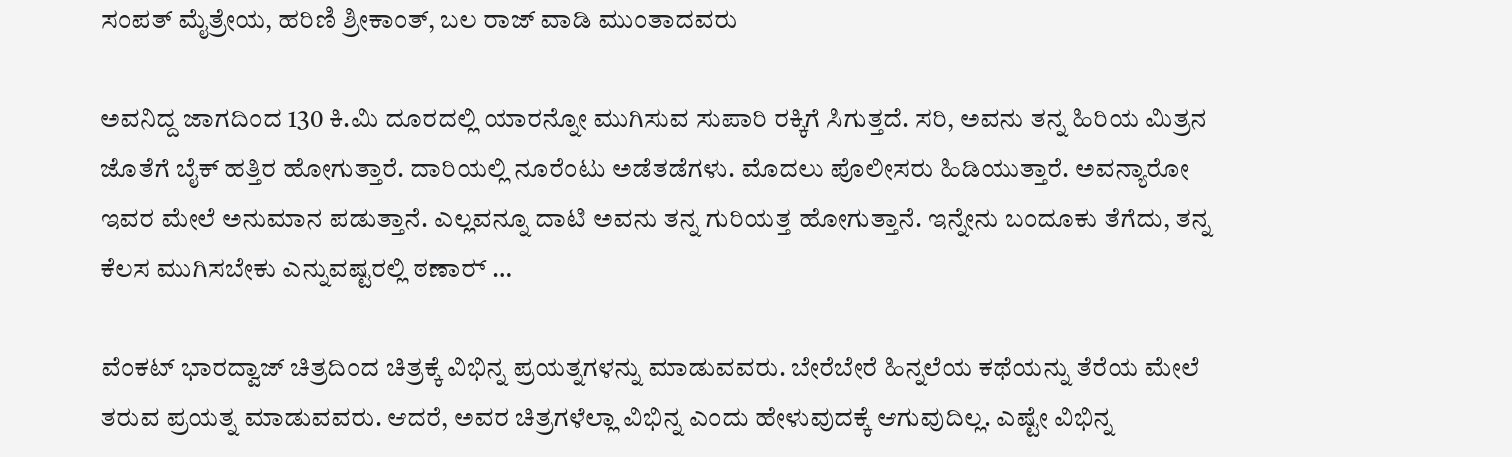ಸಂಪತ್‍ ಮೈತ್ರೇಯ, ಹರಿಣಿ ಶ್ರೀಕಾಂತ್‍, ಬಲ ರಾಜ್‍ ವಾಡಿ ಮುಂತಾದವರು

ಅವನಿದ್ದ ಜಾಗದಿಂದ 130 ಕಿ.ಮಿ ದೂರದಲ್ಲಿ ಯಾರನ್ನೋ ಮುಗಿಸುವ ಸುಪಾರಿ ರಕ್ಕಿಗೆ ಸಿಗುತ್ತದೆ. ಸರಿ, ಅವನು ತನ್ನ ಹಿರಿಯ ಮಿತ್ರನ ಜೊತೆಗೆ ಬೈಕ್‍ ಹತ್ತಿರ ಹೋಗುತ್ತಾರೆ. ದಾರಿಯಲ್ಲಿ ನೂರೆಂಟು ಅಡೆತಡೆಗಳು. ಮೊದಲು ಪೊಲೀಸರು ಹಿಡಿಯುತ್ತಾರೆ. ಅವನ್ಯಾರೋ ಇವರ ಮೇಲೆ ಅನುಮಾನ ಪಡುತ್ತಾನೆ. ಎಲ್ಲವನ್ನೂ ದಾಟಿ ಅವನು ತನ್ನ ಗುರಿಯತ್ತ ಹೋಗುತ್ತಾನೆ. ಇನ್ನೇನು ಬಂದೂಕು ತೆಗೆದು, ತನ್ನ ಕೆಲಸ ಮುಗಿಸಬೇಕು ಎನ್ನುವಷ್ಟರಲ್ಲಿ ಠಣಾರ್‍ …

ವೆಂಕಟ್‍ ಭಾರದ್ವಾಜ್‍ ಚಿತ್ರದಿಂದ ಚಿತ್ರಕ್ಕೆ ವಿಭಿನ್ನ ಪ್ರಯತ್ನಗಳನ್ನು ಮಾಡುವವರು. ಬೇರೆಬೇರೆ ಹಿನ್ನಲೆಯ ಕಥೆಯನ್ನು ತೆರೆಯ ಮೇಲೆ ತರುವ ಪ್ರಯತ್ನ ಮಾಡುವವರು. ಆದರೆ, ಅವರ ಚಿತ್ರಗಳೆಲ್ಲಾ ವಿಭಿನ್ನ ಎಂದು ಹೇಳುವುದಕ್ಕೆ ಆಗುವುದಿಲ್ಲ. ಎಷ್ಟೇ ವಿಭಿನ್ನ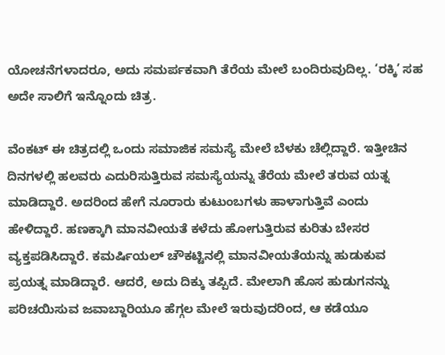ಯೋಚನೆಗಳಾದರೂ, ಅದು ಸಮರ್ಪಕವಾಗಿ ತೆರೆಯ ಮೇಲೆ ಬಂದಿರುವುದಿಲ್ಲ. ‘ರಕ್ಕಿ’ ಸಹ ಅದೇ ಸಾಲಿಗೆ ಇನ್ನೊಂದು ಚಿತ್ರ.

ವೆಂಕಟ್‍ ಈ ಚಿತ್ರದಲ್ಲಿ ಒಂದು ಸಮಾಜಿಕ ಸಮಸ್ಯೆ ಮೇಲೆ ಬೆಳಕು ಚೆಲ್ಲಿದ್ದಾರೆ. ಇತ್ತೀಚಿನ ದಿನಗಳಲ್ಲಿ ಹಲವರು ಎದುರಿಸುತ್ತಿರುವ ಸಮಸ್ಯೆಯನ್ನು ತೆರೆಯ ಮೇಲೆ ತರುವ ಯತ್ನ ಮಾಡಿದ್ದಾರೆ. ಅದರಿಂದ ಹೇಗೆ ನೂರಾರು ಕುಟುಂಬಗಳು ಹಾಳಾಗುತ್ತಿವೆ ಎಂದು ಹೇಳಿದ್ದಾರೆ. ಹಣಕ್ಕಾಗಿ ಮಾನವೀಯತೆ ಕಳೆದು ಹೋಗುತ್ತಿರುವ ಕುರಿತು ಬೇಸರ ವ್ಯಕ್ತಪಡಿಸಿದ್ದಾರೆ. ಕಮರ್ಷಿಯಲ್‍ ಚೌಕಟ್ಟಿನಲ್ಲಿ ಮಾನವೀಯತೆಯನ್ನು ಹುಡುಕುವ ಪ್ರಯತ್ನ ಮಾಡಿದ್ದಾರೆ. ಆದರೆ, ಅದು ದಿಕ್ಕು ತಪ್ಪಿದೆ. ಮೇಲಾಗಿ ಹೊಸ ಹುಡುಗನನ್ನು ಪರಿಚಯಿಸುವ ಜವಾಬ್ದಾರಿಯೂ ಹೆಗ್ಗಲ ಮೇಲೆ ಇರುವುದರಿಂದ, ಆ ಕಡೆಯೂ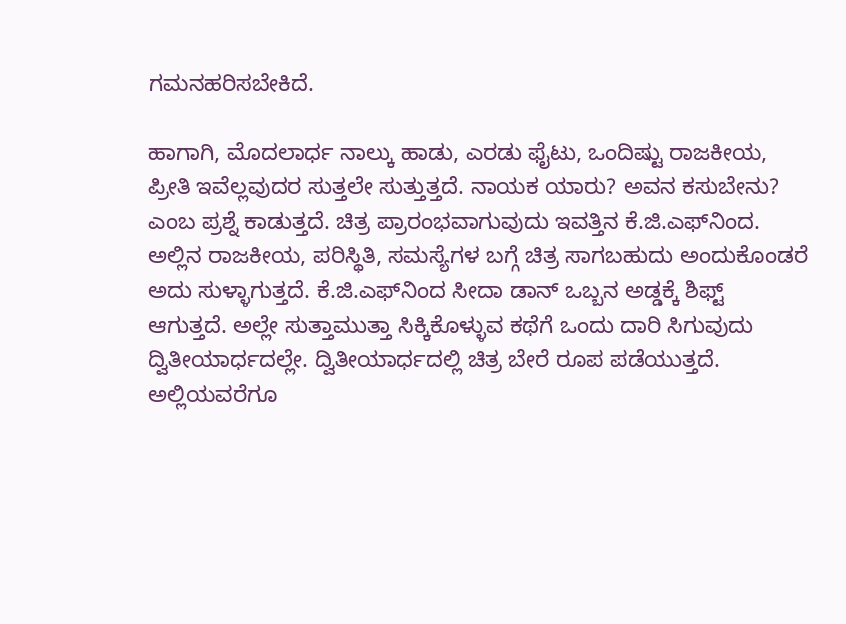ಗಮನಹರಿಸಬೇಕಿದೆ.

ಹಾಗಾಗಿ, ಮೊದಲಾರ್ಧ ನಾಲ್ಕು ಹಾಡು, ಎರಡು ಫೈಟು, ಒಂದಿಷ್ಟು ರಾಜಕೀಯ, ಪ್ರೀತಿ ಇವೆಲ್ಲವುದರ ಸುತ್ತಲೇ ಸುತ್ತುತ್ತದೆ. ನಾಯಕ ಯಾರು? ಅವನ ಕಸುಬೇನು? ಎಂಬ ಪ್ರಶ್ನೆ ಕಾಡುತ್ತದೆ. ಚಿತ್ರ ಪ್ರಾರಂಭವಾಗುವುದು ಇವತ್ತಿನ ಕೆ.ಜಿ.ಎಫ್‍ನಿಂದ. ಅಲ್ಲಿನ ರಾಜಕೀಯ, ಪರಿಸ್ಥಿತಿ, ಸಮಸ್ಯೆಗಳ ಬಗ್ಗೆ ಚಿತ್ರ ಸಾಗಬಹುದು ಅಂದುಕೊಂಡರೆ ಅದು ಸುಳ್ಳಾಗುತ್ತದೆ. ಕೆ.ಜಿ.ಎಫ್‍ನಿಂದ ಸೀದಾ ಡಾನ್‍ ಒಬ್ಬನ ಅಡ್ಡಕ್ಕೆ ಶಿಫ್ಟ್ ಆಗುತ್ತದೆ. ಅಲ್ಲೇ ಸುತ್ತಾಮುತ್ತಾ ಸಿಕ್ಕಿಕೊಳ್ಳುವ ಕಥೆಗೆ ಒಂದು ದಾರಿ ಸಿಗುವುದು ದ್ವಿತೀಯಾರ್ಧದಲ್ಲೇ. ದ್ವಿತೀಯಾರ್ಧದಲ್ಲಿ ಚಿತ್ರ ಬೇರೆ ರೂಪ ಪಡೆಯುತ್ತದೆ. ಅಲ್ಲಿಯವರೆಗೂ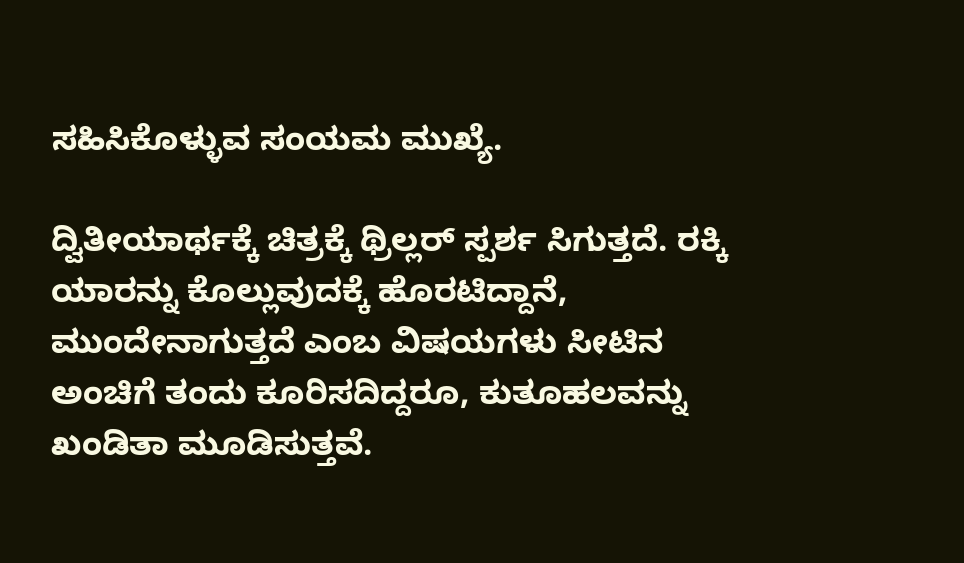ಸಹಿಸಿಕೊಳ್ಳುವ ಸಂಯಮ ಮುಖ್ಯೆ.

ದ್ವಿತೀಯಾರ್ಥಕ್ಕೆ ಚಿತ್ರಕ್ಕೆ ಥ್ರಿಲ್ಲರ್‍ ಸ್ಪರ್ಶ ಸಿಗುತ್ತದೆ. ರಕ್ಕಿ ಯಾರನ್ನು ಕೊಲ್ಲುವುದಕ್ಕೆ ಹೊರಟಿದ್ದಾನೆ, ಮುಂದೇನಾಗುತ್ತದೆ ಎಂಬ ವಿಷಯಗಳು ಸೀಟಿನ ಅಂಚಿಗೆ ತಂದು ಕೂರಿಸದಿದ್ದರೂ, ಕುತೂಹಲವನ್ನು ಖಂಡಿತಾ ಮೂಡಿಸುತ್ತವೆ.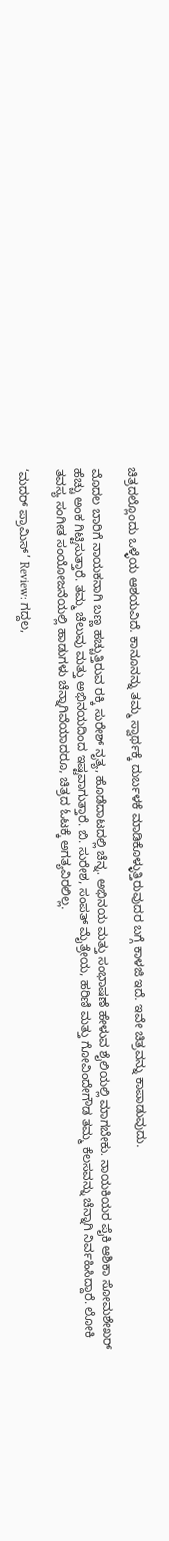ಚಿತ್ರದಲ್ಲೊಂದು ಒಳ್ಳೆಯ ಆಶಯವಿದೆ. ಕಾನೂನನ್ನು ತಮ್ಮ ಸ್ವಾರ್ಥಕ್ಕೆ ದುರ್ಬಳಕೆ ಮಾಡಿಕೊಳ್ಳುತ್ತಿರುವುದರ ಬಗ್ಗೆ ಕಾಳಜಿ ಇದೆ. ಇವೇ ಚಿತ್ರವನ್ನು ಕಾಪಾಡುವುದು.

ಮೊದಲ ಬಾರಿಗೆ ನಾಯಕನಾಗಿ ಬಣ್ಣ ಹಚ್ಚುತ್ತಿರುವ ರಕ್ಕಿ ಸುರೇಶ್‍ ನೃತ್ಯ, ಹೊಡೆದಾಟದಲ್ಲಿ ಚೆನ್ನ. ಅಭಿನಯ ಮತ್ತು ಸಂಭಾಷಣೆ ಹೇಳುವ ಶೈಲಿಯಲ್ಲಿ ಮಾಗಬೇಕು. ನಾಯಕಿಯರ ಪೈಕಿ ಆಶಿಕಾ ಸೋಮಶೇಖರ್‍ ಹೆಚ್ಚು ಅಂಕ ಗಿಟ್ಟಿಸುತ್ತಾರೆ. ತಮ್ಮ ಚೆಲುವು ಮತ್ತು ಅಭಿನಯದಿಂದ ಇಷ್ಟವಾಗುತ್ತಾರೆ. ಬಿ. ಸುರೇಶ, ಸಂಪತ್‍ ಮೈತ್ರೇಯ, ಹರಿಣಿ ಮತ್ತು ಗೋವಿಂದೇಗೌಡ ತಮ್ಮ ಕೆಲಸವನ್ನು ಚೆನ್ನಾಗಿ ನಿರ್ವಹಿಸಿದ್ದಾರೆ. ಲೋಕಿ ತವಸ್ಯ ಸಂಗೀತ ಸಂಯೋಜನೆಯಲ್ಲಿ ಹಾಡುಗಳು ಚೆನ್ನಾಗಿವೆಯಾದರೂ, ಚಿತ್ರದ ಓಟಕ್ಕೆ ಅಗತ್ಯವಿರಲಿಲ್ಲ.

‘ಮದರ್ ಪ್ರಾಮಿಸ್’ Review: ಗದ್ದಲ,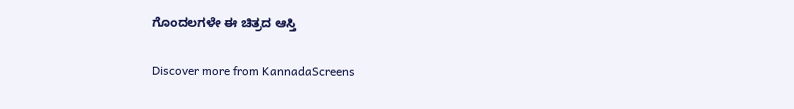ಗೊಂದಲಗಳೇ ಈ ಚಿತ್ರದ ಆಸ್ತಿ

Discover more from KannadaScreens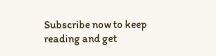Subscribe now to keep reading and get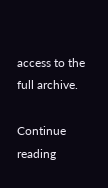access to the full archive.

Continue reading